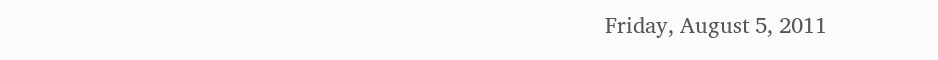Friday, August 5, 2011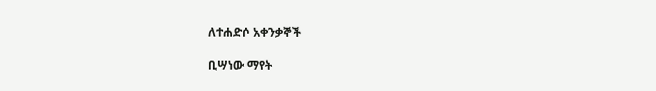ለተሐድሶ አቀንቃኞች

ቢሣነው ማየት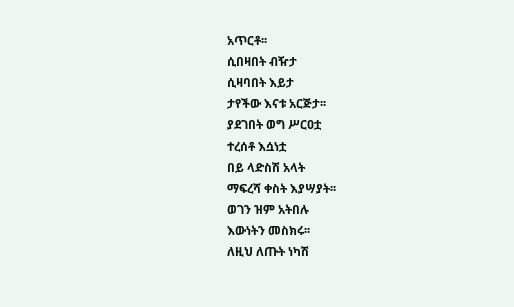አጥርቶ፡፡
ሲበዛበት ብዥታ
ሲዛባበት እይታ
ታየችው እናቱ አርጅታ፡፡
ያደገበት ወግ ሥርዐቷ
ተረሰቶ እሷነቷ
በይ ላድስሽ አላት
ማፍረሻ ቀስት እያሣያት፡፡
ወገን ዝም አትበሉ
እውነትን መስክሩ፡፡
ለዚህ ለጡት ነካሽ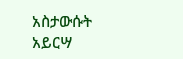አስታውሱት አይርሣ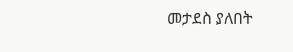መታደስ ያለበት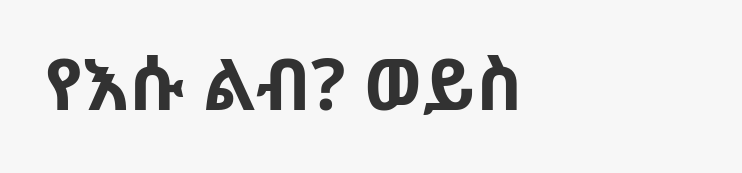የእሱ ልብ? ወይስ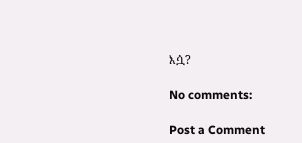እሷ?

No comments:

Post a Comment